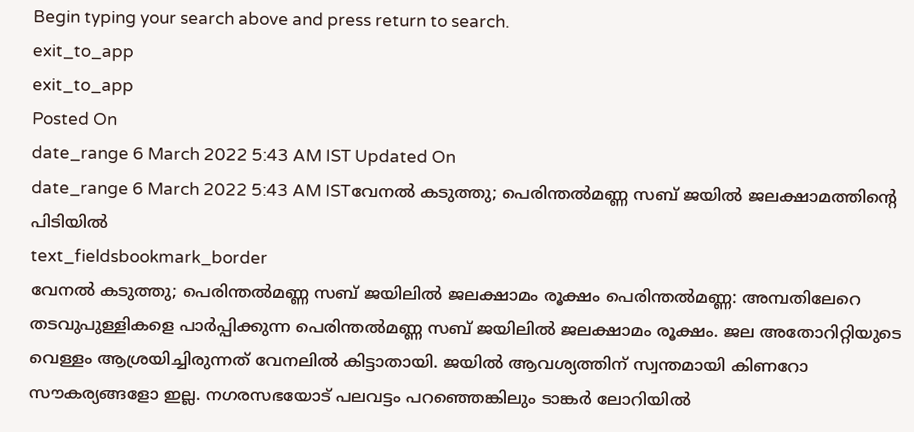Begin typing your search above and press return to search.
exit_to_app
exit_to_app
Posted On
date_range 6 March 2022 5:43 AM IST Updated On
date_range 6 March 2022 5:43 AM ISTവേനൽ കടുത്തു; പെരിന്തൽമണ്ണ സബ് ജയിൽ ജലക്ഷാമത്തിന്റെ പിടിയിൽ
text_fieldsbookmark_border
വേനൽ കടുത്തു; പെരിന്തൽമണ്ണ സബ് ജയിലിൽ ജലക്ഷാമം രൂക്ഷം പെരിന്തൽമണ്ണ: അമ്പതിലേറെ തടവുപുള്ളികളെ പാർപ്പിക്കുന്ന പെരിന്തൽമണ്ണ സബ് ജയിലിൽ ജലക്ഷാമം രൂക്ഷം. ജല അതോറിറ്റിയുടെ വെള്ളം ആശ്രയിച്ചിരുന്നത് വേനലിൽ കിട്ടാതായി. ജയിൽ ആവശ്യത്തിന് സ്വന്തമായി കിണറോ സൗകര്യങ്ങളോ ഇല്ല. നഗരസഭയോട് പലവട്ടം പറഞ്ഞെങ്കിലും ടാങ്കർ ലോറിയിൽ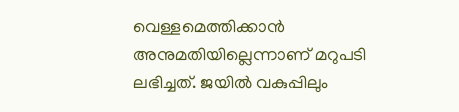വെള്ളമെത്തിക്കാൻ അനുമതിയില്ലെന്നാണ് മറുപടി ലഭിച്ചത്. ജയിൽ വകുപ്പിലും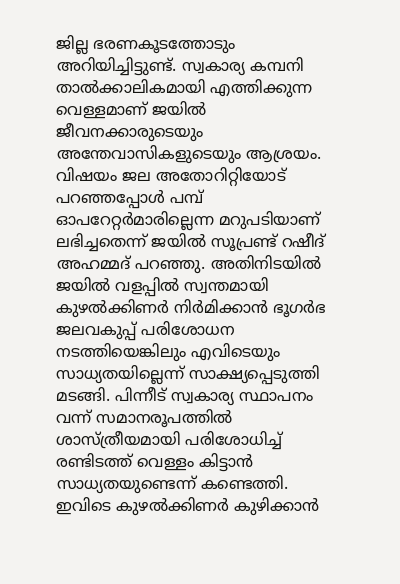ജില്ല ഭരണകൂടത്തോടും അറിയിച്ചിട്ടുണ്ട്. സ്വകാര്യ കമ്പനി താൽക്കാലികമായി എത്തിക്കുന്ന വെള്ളമാണ് ജയിൽ ജീവനക്കാരുടെയും അന്തേവാസികളുടെയും ആശ്രയം. വിഷയം ജല അതോറിറ്റിയോട് പറഞ്ഞപ്പോൾ പമ്പ് ഓപറേറ്റർമാരില്ലെന്ന മറുപടിയാണ് ലഭിച്ചതെന്ന് ജയിൽ സൂപ്രണ്ട് റഷീദ് അഹമ്മദ് പറഞ്ഞു. അതിനിടയിൽ ജയിൽ വളപ്പിൽ സ്വന്തമായി കുഴൽക്കിണർ നിർമിക്കാൻ ഭൂഗർഭ ജലവകുപ്പ് പരിശോധന നടത്തിയെങ്കിലും എവിടെയും സാധ്യതയില്ലെന്ന് സാക്ഷ്യപ്പെടുത്തി മടങ്ങി. പിന്നീട് സ്വകാര്യ സ്ഥാപനം വന്ന് സമാനരൂപത്തിൽ ശാസ്ത്രീയമായി പരിശോധിച്ച് രണ്ടിടത്ത് വെള്ളം കിട്ടാൻ സാധ്യതയുണ്ടെന്ന് കണ്ടെത്തി. ഇവിടെ കുഴൽക്കിണർ കുഴിക്കാൻ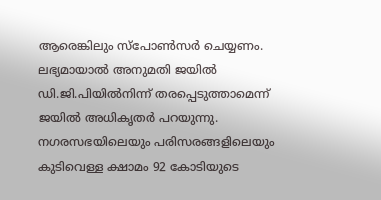ആരെങ്കിലും സ്പോൺസർ ചെയ്യണം. ലഭ്യമായാൽ അനുമതി ജയിൽ ഡി.ജി.പിയിൽനിന്ന് തരപ്പെടുത്താമെന്ന് ജയിൽ അധികൃതർ പറയുന്നു. നഗരസഭയിലെയും പരിസരങ്ങളിലെയും കുടിവെള്ള ക്ഷാമം 92 കോടിയുടെ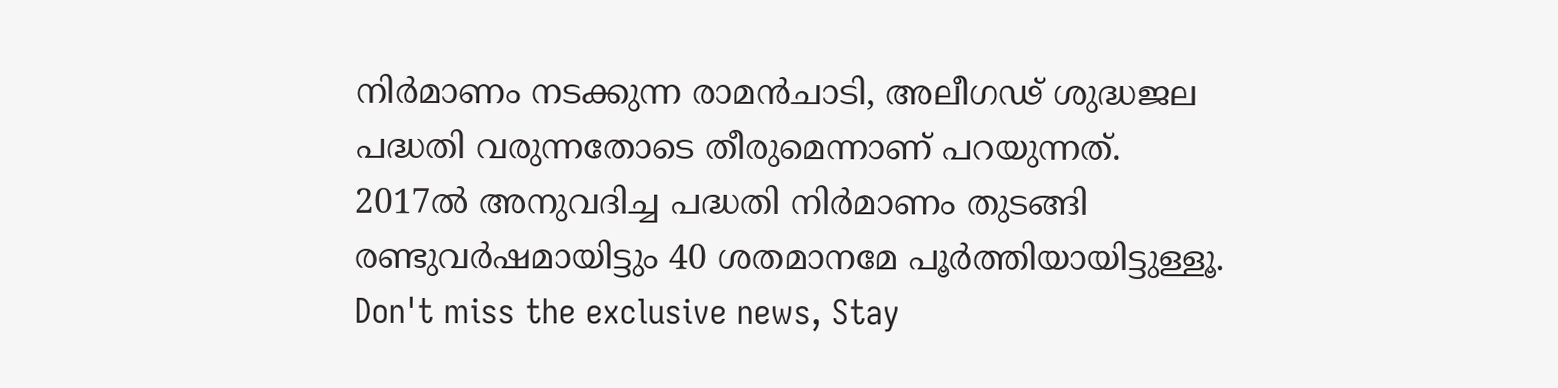നിർമാണം നടക്കുന്ന രാമൻചാടി, അലീഗഢ് ശുദ്ധജല പദ്ധതി വരുന്നതോടെ തീരുമെന്നാണ് പറയുന്നത്. 2017ൽ അനുവദിച്ച പദ്ധതി നിർമാണം തുടങ്ങി രണ്ടുവർഷമായിട്ടും 40 ശതമാനമേ പൂർത്തിയായിട്ടുള്ളൂ.
Don't miss the exclusive news, Stay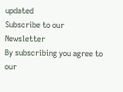updated
Subscribe to our Newsletter
By subscribing you agree to our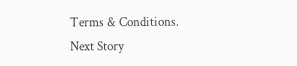Terms & Conditions.
Next Story